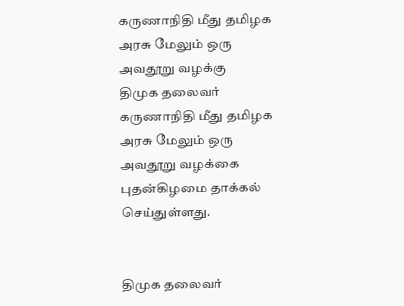கருணாநிதி மீது தமிழக அரசு மேலும் ஒரு அவதூறு வழக்கு
திமுக தலைவர் கருணாநிதி மீது தமிழக அரசு மேலும் ஒரு அவதூறு வழக்கை புதன்கிழமை தாக்கல் செய்துள்ளது.


திமுக தலைவர்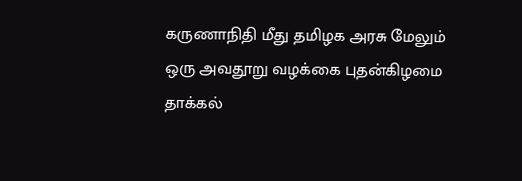கருணாநிதி மீது தமிழக அரசு மேலும் ஒரு அவதூறு வழக்கை புதன்கிழமை தாக்கல்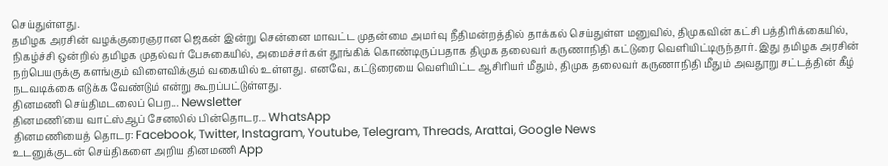செய்துள்ளது.
தமிழக அரசின் வழக்குரைஞரான ஜெகன் இன்று சென்னை மாவட்ட முதன்மை அமர்வு நீதிமன்றத்தில் தாக்கல் செய்துள்ள மனுவில், திமுகவின் கட்சி பத்திரிக்கையில், நிகழ்ச்சி ஒன்றில் தமிழக முதல்வர் பேசுகையில், அமைச்சர்கள் தூங்கிக் கொண்டிருப்பதாக திமுக தலைவர் கருணாநிதி கட்டுரை வெளியிட்டிருந்தார். இது தமிழக அரசின் நற்பெயருக்கு களங்கும் விளைவிக்கும் வகையில் உள்ளது. எனவே, கட்டுரையை வெளியிட்ட ஆசிரியர் மீதும், திமுக தலைவர் கருணாநிதி மீதும் அவதூறு சட்டத்தின் கீழ் நடவடிக்கை எடுக்க வேண்டும் என்று கூறப்பட்டுள்ளது.
தினமணி செய்திமடலைப் பெற... Newsletter
தினமணி'யை வாட்ஸ்ஆப் சேனலில் பின்தொடர... WhatsApp
தினமணியைத் தொடர: Facebook, Twitter, Instagram, Youtube, Telegram, Threads, Arattai, Google News
உடனுக்குடன் செய்திகளை அறிய தினமணி App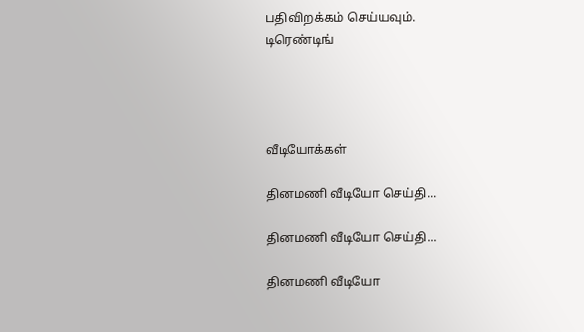பதிவிறக்கம் செய்யவும்.
டிரெண்டிங்




வீடியோக்கள்

தினமணி வீடியோ செய்தி...

தினமணி வீடியோ செய்தி...

தினமணி வீடியோ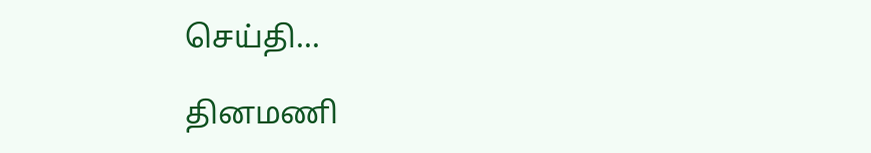செய்தி...

தினமணி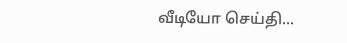வீடியோ செய்தி...